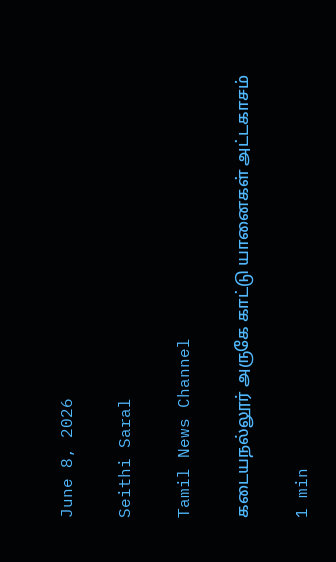June 8, 2026

Seithi Saral

Tamil News Channel

கடையநல்லூர் அருகே காட்டு யானைகள் அட்டகாசம்

1 min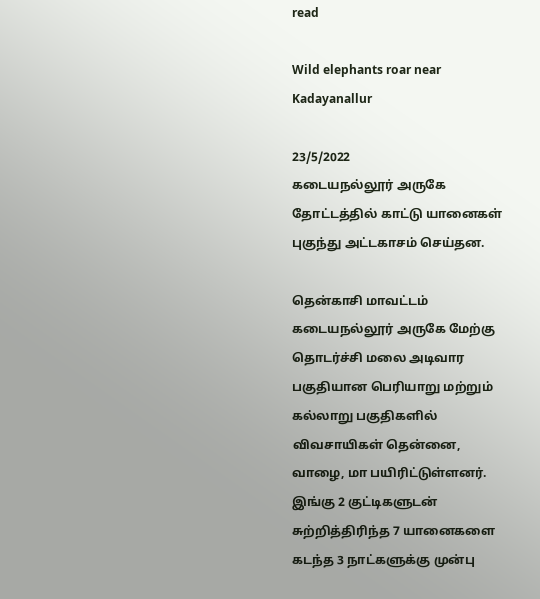read

Wild elephants roar near Kadayanallur

23/5/2022
கடையநல்லூர் அருகே தோட்டத்தில் காட்டு யானைகள் புகுந்து அட்டகாசம் செய்தன.

தென்காசி மாவட்டம் கடையநல்லூர் அருகே மேற்கு தொடர்ச்சி மலை அடிவார பகுதியான பெரியாறு மற்றும் கல்லாறு பகுதிகளில் விவசாயிகள் தென்னை, வாழை, மா பயிரிட்டுள்ளனர். இங்கு 2 குட்டிகளுடன் சுற்றித்திரிந்த 7 யானைகளை கடந்த 3 நாட்களுக்கு முன்பு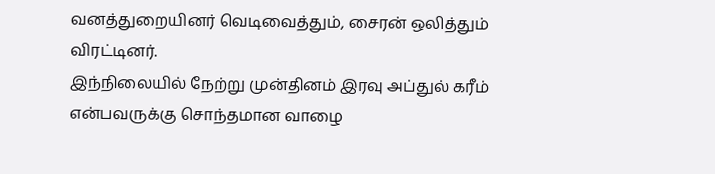வனத்துறையினர் வெடிவைத்தும், சைரன் ஒலித்தும் விரட்டினர்.
இந்நிலையில் நேற்று முன்தினம் இரவு அப்துல் கரீம் என்பவருக்கு சொந்தமான வாழை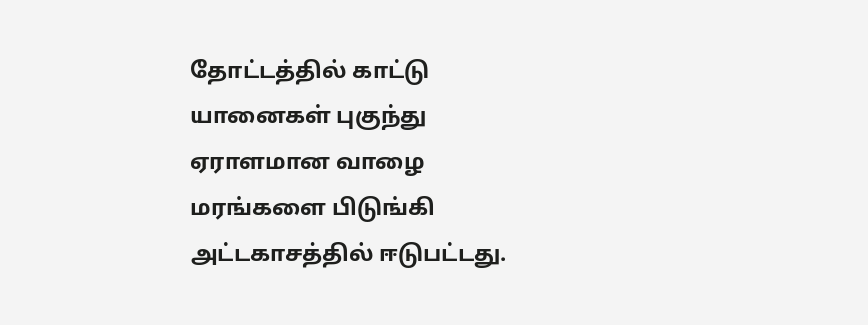தோட்டத்தில் காட்டு யானைகள் புகுந்து ஏராளமான வாழை மரங்களை பிடுங்கி அட்டகாசத்தில் ஈடுபட்டது.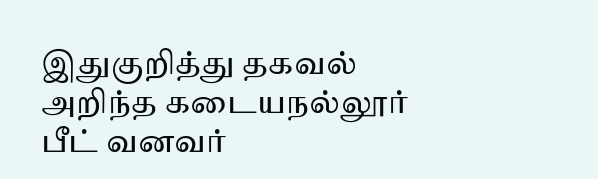இதுகுறித்து தகவல் அறிந்த கடையநல்லூர் பீட் வனவர்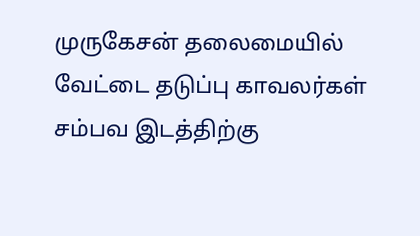முருகேசன் தலைமையில் வேட்டை தடுப்பு காவலர்கள் சம்பவ இடத்திற்கு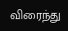விரைந்து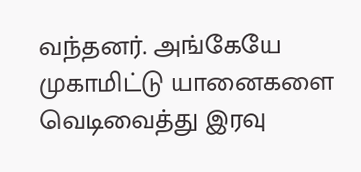வந்தனர். அங்கேயே முகாமிட்டு யானைகளை வெடிவைத்து இரவு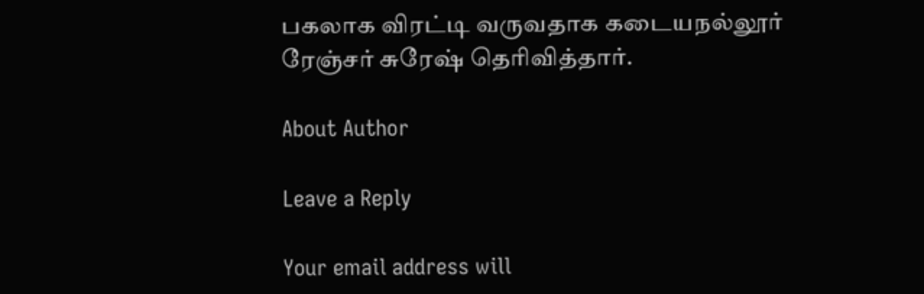பகலாக விரட்டி வருவதாக கடையநல்லூர் ரேஞ்சர் சுரேஷ் தெரிவித்தார்.

About Author

Leave a Reply

Your email address will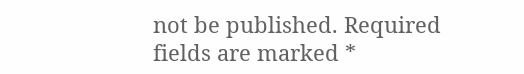not be published. Required fields are marked *